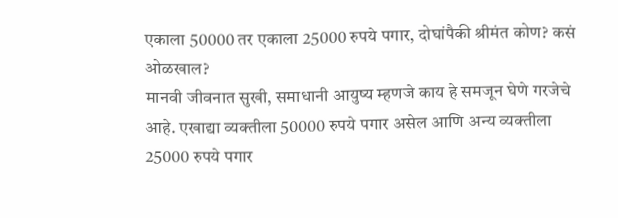एकाला 50000 तर एकाला 25000 रुपये पगार, दोघांपैकी श्रीमंत कोण? कसं ओळखाल?
मानवी जीवनात सुखी, समाधानी आयुष्य म्हणजे काय हे समजून घेणे गरजेचे आहे. एखाद्या व्यक्तीला 50000 रुपये पगार असेल आणि अन्य व्यक्तीला 25000 रुपये पगार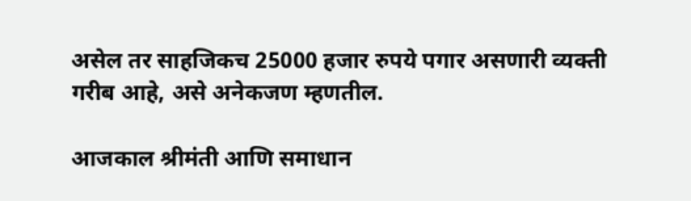असेल तर साहजिकच 25000 हजार रुपये पगार असणारी व्यक्ती गरीब आहे, असे अनेकजण म्हणतील.

आजकाल श्रीमंती आणि समाधान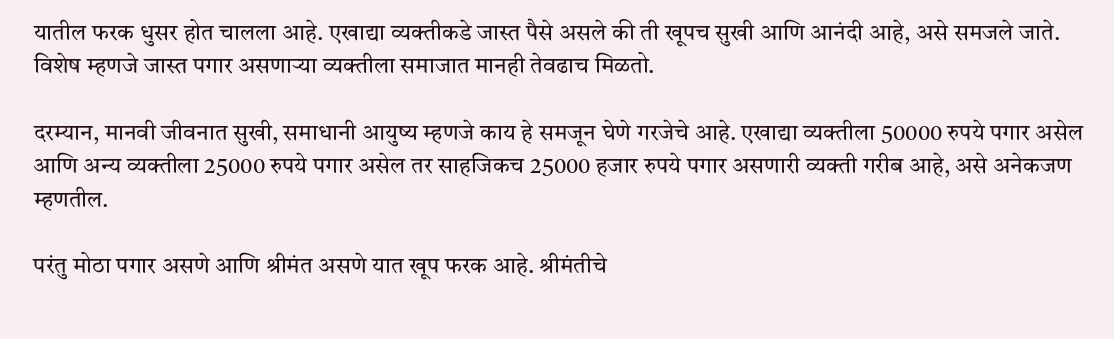यातील फरक धुसर होत चालला आहे. एखाद्या व्यक्तीकडे जास्त पैसे असले की ती खूपच सुखी आणि आनंदी आहे, असे समजले जाते. विशेष म्हणजे जास्त पगार असणाऱ्या व्यक्तीला समाजात मानही तेवढाच मिळतो.

दरम्यान, मानवी जीवनात सुखी, समाधानी आयुष्य म्हणजे काय हे समजून घेणे गरजेचे आहे. एखाद्या व्यक्तीला 50000 रुपये पगार असेल आणि अन्य व्यक्तीला 25000 रुपये पगार असेल तर साहजिकच 25000 हजार रुपये पगार असणारी व्यक्ती गरीब आहे, असे अनेकजण म्हणतील.

परंतु मोठा पगार असणे आणि श्रीमंत असणे यात खूप फरक आहे. श्रीमंतीचे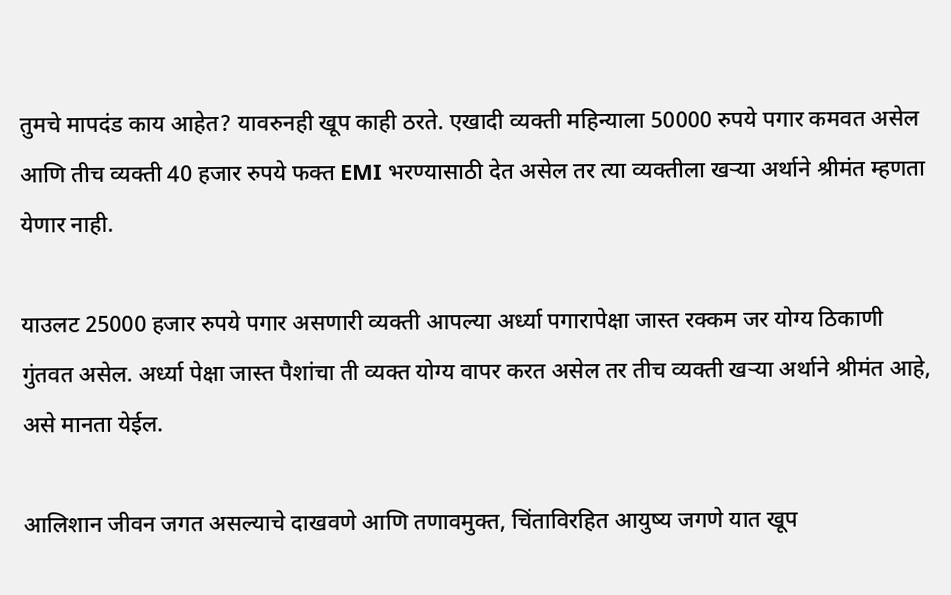तुमचे मापदंड काय आहेत? यावरुनही खूप काही ठरते. एखादी व्यक्ती महिन्याला 50000 रुपये पगार कमवत असेल आणि तीच व्यक्ती 40 हजार रुपये फक्त EMI भरण्यासाठी देत असेल तर त्या व्यक्तीला खऱ्या अर्थाने श्रीमंत म्हणता येणार नाही.

याउलट 25000 हजार रुपये पगार असणारी व्यक्ती आपल्या अर्ध्या पगारापेक्षा जास्त रक्कम जर योग्य ठिकाणी गुंतवत असेल. अर्ध्या पेक्षा जास्त पैशांचा ती व्यक्त योग्य वापर करत असेल तर तीच व्यक्ती खऱ्या अर्थाने श्रीमंत आहे, असे मानता येईल.

आलिशान जीवन जगत असल्याचे दाखवणे आणि तणावमुक्त, चिंताविरहित आयुष्य जगणे यात खूप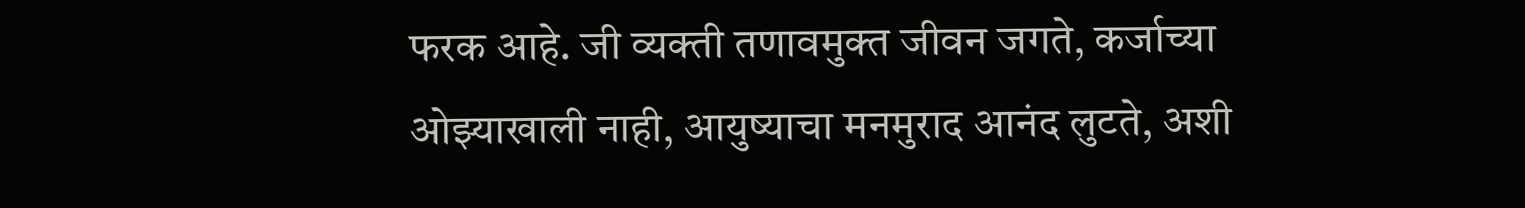फरक आहे. जी व्यक्ती तणावमुक्त जीवन जगते, कर्जाच्या ओझ्याखाली नाही, आयुष्याचा मनमुराद आनंद लुटते, अशी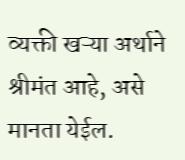व्यक्ती खऱ्या अर्थाने श्रीमंत आहे, असे मानता येईल.